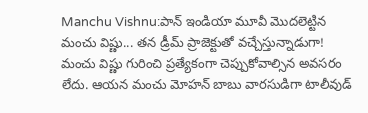Manchu Vishnu:పాన్ ఇండియా మూవీ మొదలెట్టిన మంచు విష్ణు... తన డ్రీమ్ ప్రాజెక్టుతో వచ్చేస్తున్నాడుగా!
మంచు విష్ణు గురించి ప్రత్యేకంగా చెప్పుకోవాల్సిన అవసరం లేదు. ఆయన మంచు మోహన్ బాబు వారసుడిగా టాలీవుడ్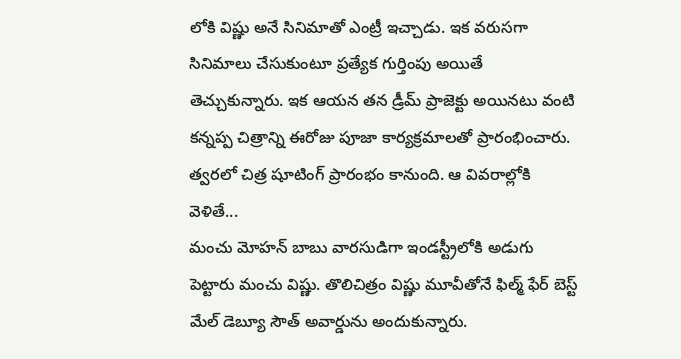లోకి విష్ణు అనే సినిమాతో ఎంట్రీ ఇచ్చాడు. ఇక వరుసగా సినిమాలు చేసుకుంటూ ప్రత్యేక గుర్తింపు అయితే తెచ్చుకున్నారు. ఇక ఆయన తన డ్రీమ్ ప్రాజెక్టు అయినటు వంటి కన్నప్ప చిత్రాన్ని ఈరోజు పూజా కార్యక్రమాలతో ప్రారంభించారు. త్వరలో చిత్ర షూటింగ్ ప్రారంభం కానుంది. ఆ వివరాల్లోకి వెళితే...
మంచు మోహన్ బాబు వారసుడిగా ఇండస్ట్రీలోకి అడుగు పెట్టారు మంచు విష్ణు. తొలిచిత్రం విష్ణు మూవీతోనే ఫిల్మ్ ఫేర్ బెస్ట్ మేల్ డెబ్యూ సౌత్ అవార్డును అందుకున్నారు.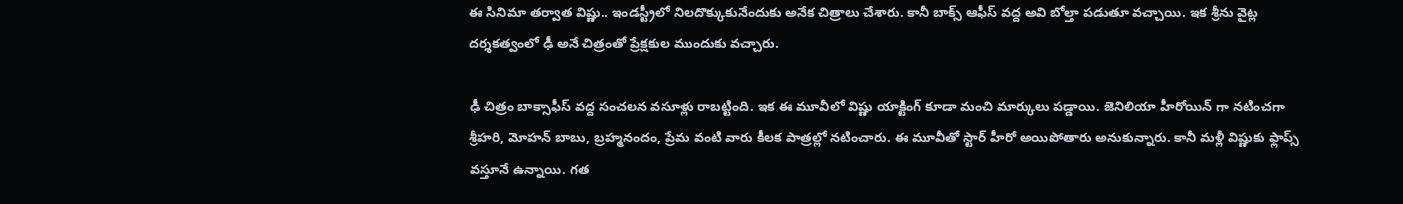ఈ సినిమా తర్వాత విష్ణు.. ఇండస్ట్రీలో నిలదొక్కుకునేందుకు అనేక చిత్రాలు చేశారు. కానీ బాక్స్ ఆఫీస్ వద్ద అవి బోల్తా పడుతూ వచ్చాయి. ఇక శ్రీను వైట్ల దర్శకత్వంలో ఢీ అనే చిత్రంతో ప్రేక్షకుల ముందుకు వచ్చారు.

ఢీ చిత్రం బాక్సాఫీస్ వద్ద సంచలన వసూళ్లు రాబట్టింది. ఇక ఈ మూవీలో విష్ణు యాక్టింగ్ కూడా మంచి మార్కులు పడ్డాయి. జెనిలియా హీరోయిన్ గా నటించగా శ్రీహరి, మోహన్ బాబు, బ్రహ్మనందం, ప్రేమ వంటి వారు కీలక పాత్రల్లో నటించారు. ఈ మూవీతో స్టార్ హీరో అయిపోతారు అనుకున్నారు. కానీ మళ్లీ విష్ణుకు ఫ్లాప్స్ వస్తూనే ఉన్నాయి. గత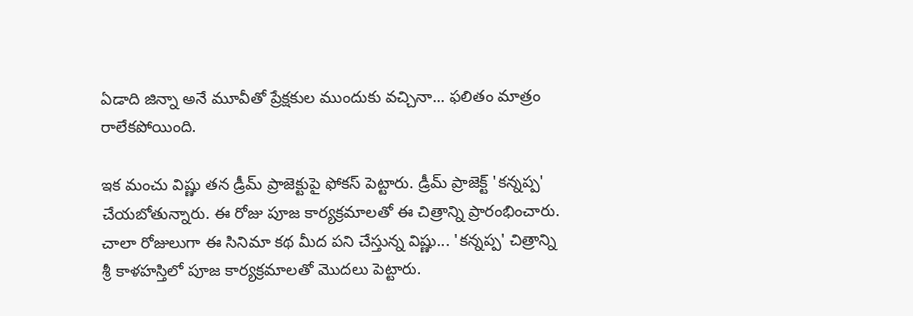ఏడాది జిన్నా అనే మూవీతో ప్రేక్షకుల ముందుకు వచ్చినా... ఫలితం మాత్రం రాలేకపోయింది.

ఇక మంచు విష్ణు తన డ్రీమ్ ప్రాజెక్టుపై ఫోకస్ పెట్టారు. డ్రీమ్ ప్రాజెక్ట్ 'కన్నప్ప' చేయబోతున్నారు. ఈ రోజు పూజ కార్యక్రమాలతో ఈ చిత్రాన్ని ప్రారంభించారు. చాలా రోజులుగా ఈ సినిమా కథ మీద పని చేస్తున్న విష్ణు... 'కన్నప్ప' చిత్రాన్ని శ్రీ కాళహస్తిలో పూజ కార్యక్రమాలతో మొదలు పెట్టారు.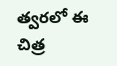త్వరలో ఈ చిత్ర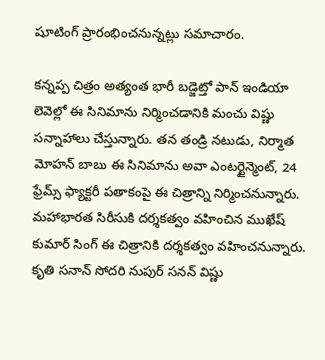షూటింగ్ ప్రారంభించనున్నట్లు సమాచారం.

కన్నప్ప చిత్రం అత్యంత భారీ బడ్జెట్తో పాన్ ఇండియా లెవెల్లో ఈ సినిమాను నిర్మించడానికి మంచు విష్ణు సన్నాహాలు చేస్తున్నారు. తన తండ్రి నటుడు, నిర్మాత మోహన్ బాబు ఈ సినిమాను అవా ఎంటర్టైన్మెంట్, 24 ఫ్రేమ్స్ ఫ్యాక్టరీ పతాకంపై ఈ చిత్రాన్ని నిర్మించనున్నారు. మహాభారత సిరీసుకి దర్శకత్వం వహించిన ముఖేష్ కుమార్ సింగ్ ఈ చిత్రానికి దర్శకత్వం వహించనున్నారు. కృతి సనాన్ సోదరి నుపుర్ సనన్ విష్ణు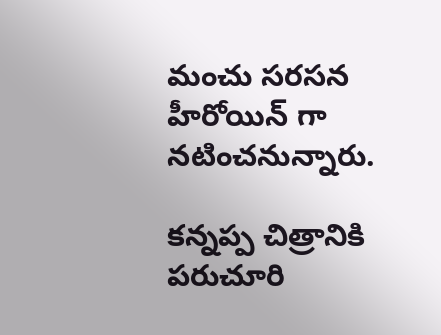మంచు సరసన హీరోయిన్ గా నటించనున్నారు.

కన్నప్ప చిత్రానికి పరుచూరి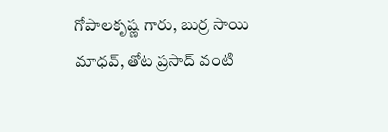గోపాలకృష్ణ గారు, బుర్ర సాయి మాధవ్, తోట ప్రసాద్ వంటి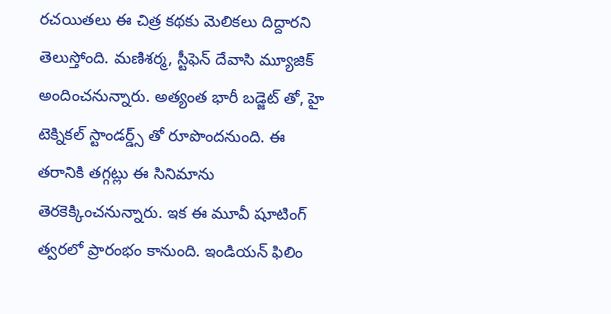రచయితలు ఈ చిత్ర కథకు మెలికలు దిద్దారని తెలుస్తోంది. మణిశర్మ, స్టీఫెన్ దేవాసి మ్యూజిక్ అందించనున్నారు. అత్యంత భారీ బడ్జెట్ తో, హై టెక్నికల్ స్టాండర్డ్స్ తో రూపొందనుంది. ఈ తరానికి తగ్గట్లు ఈ సినిమాను తెరకెక్కించనున్నారు. ఇక ఈ మూవీ షూటింగ్ త్వరలో ప్రారంభం కానుంది. ఇండియన్ ఫిలిం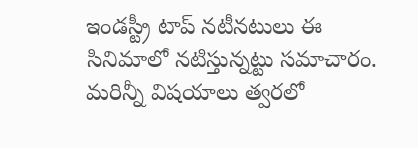ఇండస్ట్రీ టాప్ నటీనటులు ఈ సినిమాలో నటిస్తున్నట్టు సమాచారం. మరిన్నీ విషయాలు త్వరలో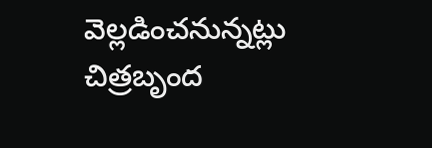వెల్లడించనున్నట్లు చిత్రబృంద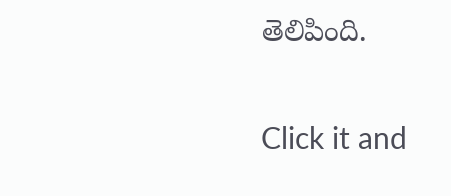తెలిపింది.


Click it and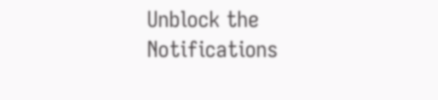Unblock the Notifications